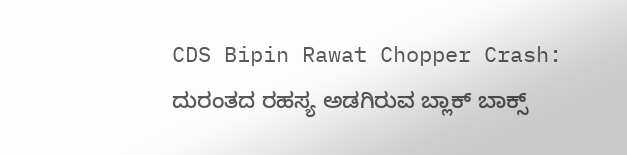CDS Bipin Rawat Chopper Crash: ದುರಂತದ ರಹಸ್ಯ ಅಡಗಿರುವ ಬ್ಲಾಕ್‌ ಬಾಕ್ಸ್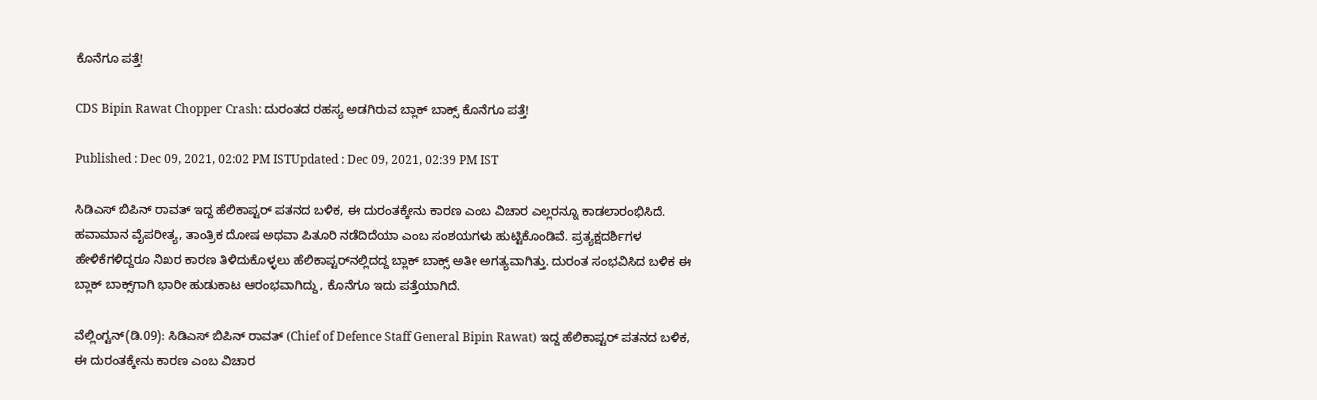ಕೊನೆಗೂ ಪತ್ತೆ!

CDS Bipin Rawat Chopper Crash: ದುರಂತದ ರಹಸ್ಯ ಅಡಗಿರುವ ಬ್ಲಾಕ್‌ ಬಾಕ್ಸ್ ಕೊನೆಗೂ ಪತ್ತೆ!

Published : Dec 09, 2021, 02:02 PM ISTUpdated : Dec 09, 2021, 02:39 PM IST

ಸಿಡಿಎಸ್‌ ಬಿಪಿನ್ ರಾವತ್ ಇದ್ದ ಹೆಲಿಕಾಪ್ಟರ್‌ ಪತನದ ಬಳಿಕ, ಈ ದುರಂತಕ್ಕೇನು ಕಾರಣ ಎಂಬ ವಿಚಾರ ಎಲ್ಲರನ್ನೂ ಕಾಡಲಾರಂಭಿಸಿದೆ. ಹವಾಮಾನ ವೈಪರೀತ್ಯ, ತಾಂತ್ರಿಕ ದೋಷ ಅಥವಾ ಪಿತೂರಿ ನಡೆದಿದೆಯಾ ಎಂಬ ಸಂಶಯಗಳು ಹುಟ್ಟಿಕೊಂಡಿವೆ. ಪ್ರತ್ಯಕ್ಷದರ್ಶಿಗಳ ಹೇಳಿಕೆಗಳಿದ್ದರೂ ನಿಖರ ಕಾರಣ ತಿಳಿದುಕೊಳ್ಳಲು ಹೆಲಿಕಾಪ್ಟರ್‌ನಲ್ಲಿದದ್ದ ಬ್ಲಾಕ್‌ ಬಾಕ್ಸ್‌ ಅತೀ ಅಗತ್ಯವಾಗಿತ್ತು. ದುರಂತ ಸಂಭವಿಸಿದ ಬಳಿಕ ಈ ಬ್ಲಾಕ್‌ ಬಾಕ್ಸ್‌ಗಾಗಿ ಭಾರೀ ಹುಡುಕಾಟ ಆರಂಭವಾಗಿದ್ದು, ಕೊನೆಗೂ ಇದು ಪತ್ತೆಯಾಗಿದೆ.

ವೆಲ್ಲಿಂಗ್ಟನ್(ಡಿ.09): ಸಿಡಿಎಸ್‌ ಬಿಪಿನ್ ರಾವತ್ (Chief of Defence Staff General Bipin Rawat) ಇದ್ದ ಹೆಲಿಕಾಪ್ಟರ್‌ ಪತನದ ಬಳಿಕ, ಈ ದುರಂತಕ್ಕೇನು ಕಾರಣ ಎಂಬ ವಿಚಾರ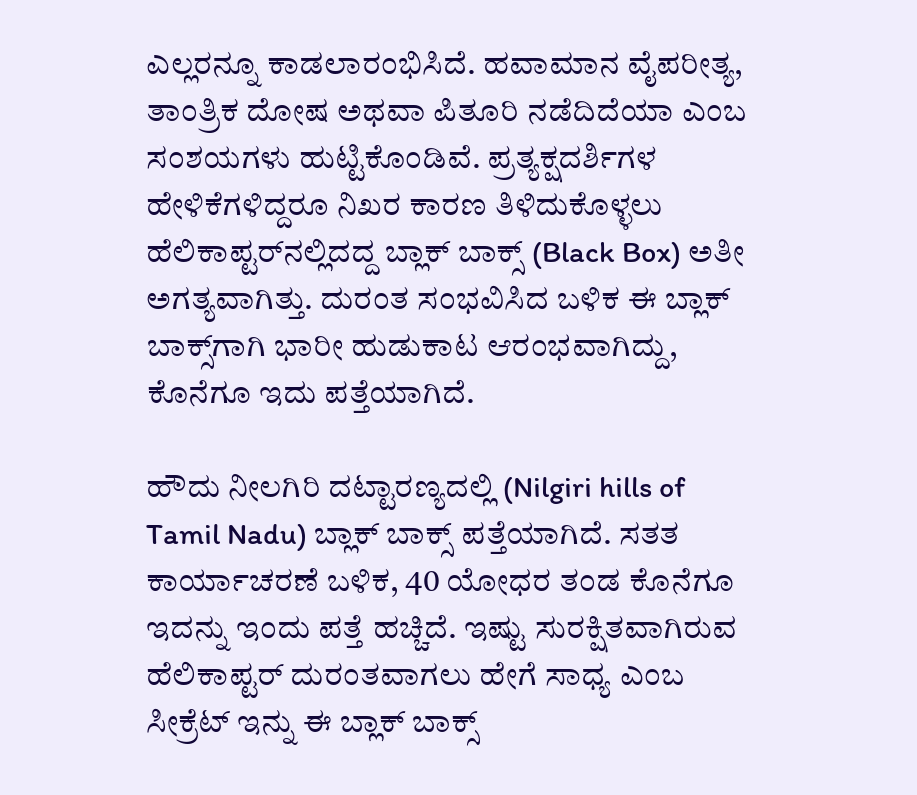ಎಲ್ಲರನ್ನೂ ಕಾಡಲಾರಂಭಿಸಿದೆ. ಹವಾಮಾನ ವೈಪರೀತ್ಯ, ತಾಂತ್ರಿಕ ದೋಷ ಅಥವಾ ಪಿತೂರಿ ನಡೆದಿದೆಯಾ ಎಂಬ ಸಂಶಯಗಳು ಹುಟ್ಟಿಕೊಂಡಿವೆ. ಪ್ರತ್ಯಕ್ಷದರ್ಶಿಗಳ ಹೇಳಿಕೆಗಳಿದ್ದರೂ ನಿಖರ ಕಾರಣ ತಿಳಿದುಕೊಳ್ಳಲು ಹೆಲಿಕಾಪ್ಟರ್‌ನಲ್ಲಿದದ್ದ ಬ್ಲಾಕ್‌ ಬಾಕ್ಸ್‌ (Black Box) ಅತೀ ಅಗತ್ಯವಾಗಿತ್ತು. ದುರಂತ ಸಂಭವಿಸಿದ ಬಳಿಕ ಈ ಬ್ಲಾಕ್‌ ಬಾಕ್ಸ್‌ಗಾಗಿ ಭಾರೀ ಹುಡುಕಾಟ ಆರಂಭವಾಗಿದ್ದು, ಕೊನೆಗೂ ಇದು ಪತ್ತೆಯಾಗಿದೆ.

ಹೌದು ನೀಲಗಿರಿ ದಟ್ಟಾರಣ್ಯದಲ್ಲಿ (Nilgiri hills of Tamil Nadu) ಬ್ಲಾಕ್‌ ಬಾಕ್ಸ್‌ ಪತ್ತೆಯಾಗಿದೆ. ಸತತ ಕಾರ್ಯಾಚರಣೆ ಬಳಿಕ, 40 ಯೋಧರ ತಂಡ ಕೊನೆಗೂ ಇದನ್ನು ಇಂದು ಪತ್ತೆ ಹಚ್ಚಿದೆ. ಇಷ್ಟು ಸುರಕ್ಷಿತವಾಗಿರುವ ಹೆಲಿಕಾಪ್ಟರ್ ದುರಂತವಾಗಲು ಹೇಗೆ ಸಾಧ್ಯ ಎಂಬ ಸೀಕ್ರೆಟ್‌ ಇನ್ನು ಈ ಬ್ಲಾಕ್‌ ಬಾಕ್ಸ್‌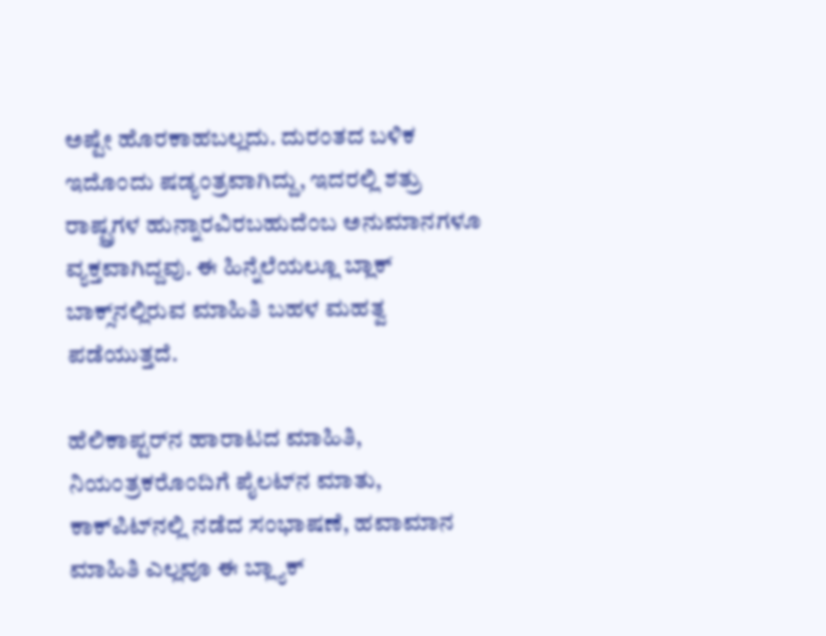ಅಷ್ಟೇ ಹೊರಕಾಹಬಲ್ಲದು. ದುರಂತದ ಬಳಿಕ ಇದೊಂದು ಷಡ್ಯಂತ್ರವಾಗಿದ್ದು, ಇದರಲ್ಲಿ ಶತ್ರು ರಾಷ್ಟ್ರಗಳ ಹುನ್ನಾರವಿರಬಹುದೆಂಬ ಅನುಮಾನಗಳೂ ವ್ಯಕ್ತವಾಗಿದ್ದವು. ಈ ಹಿನ್ನೆಲೆಯಲ್ಲೂ ಬ್ಲಾಕ್‌ ಬಾಕ್ಸ್‌ನಲ್ಲಿರುವ ಮಾಹಿತಿ ಬಹಳ ಮಹತ್ವ ಪಡೆಯುತ್ತದೆ.

ಹೆಲಿಕಾಪ್ಟರ್‌ನ ಹಾರಾಟದ ಮಾಹಿತಿ, ನಿಯಂತ್ರಕರೊಂದಿಗೆ ಪೈಲಟ್‌ನ ಮಾತು, ಕಾಕ್‌ಪಿಟ್‌ನಲ್ಲಿ ನಡೆದ ಸಂಭಾಷಣೆ, ಹವಾಮಾನ ಮಾಹಿತಿ ಎಲ್ಲವೂ ಈ ಬ್ಲ್ಯಾಕ್‌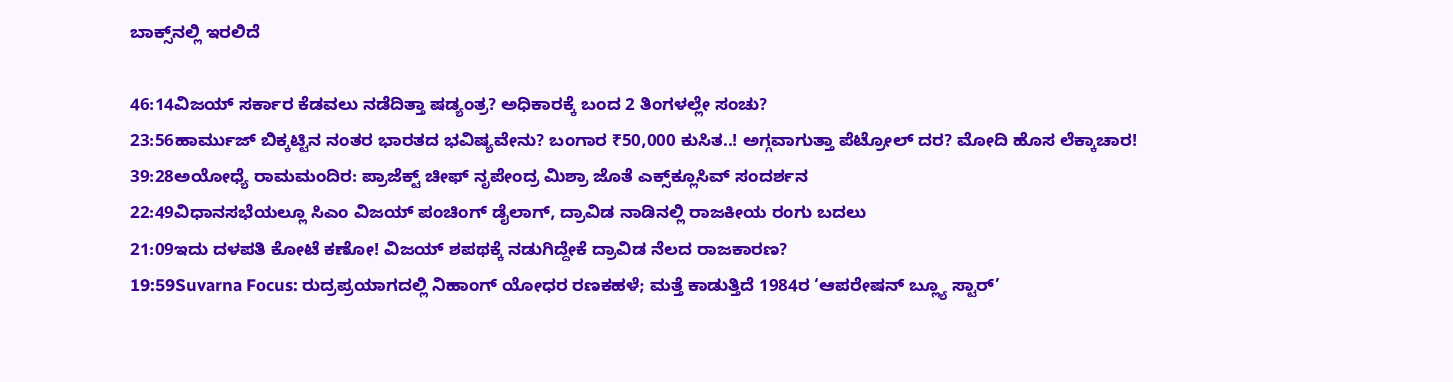ಬಾಕ್ಸ್‌ನಲ್ಲಿ ಇರಲಿದೆ

46:14ವಿಜಯ್ ಸರ್ಕಾರ ಕೆಡವಲು ನಡೆದಿತ್ತಾ ಷಡ್ಯಂತ್ರ? ಅಧಿಕಾರಕ್ಕೆ ಬಂದ 2 ತಿಂಗಳಲ್ಲೇ ಸಂಚು?
23:56ಹಾರ್ಮುಜ್ ಬಿಕ್ಕಟ್ಟಿನ ನಂತರ ಭಾರತದ ಭವಿಷ್ಯವೇನು? ಬಂಗಾರ ₹50,000 ಕುಸಿತ..! ಅಗ್ಗವಾಗುತ್ತಾ ಪೆಟ್ರೋಲ್ ದರ? ಮೋದಿ ಹೊಸ ಲೆಕ್ಕಾಚಾರ!
39:28ಅಯೋಧ್ಯೆ ರಾಮಮಂದಿರ: ಪ್ರಾಜೆಕ್ಟ್ ಚೀಫ್ ನೃಪೇಂದ್ರ ಮಿಶ್ರಾ ಜೊತೆ ಎಕ್ಸ್‌ಕ್ಲೂಸಿವ್ ಸಂದರ್ಶನ
22:49ವಿಧಾನಸಭೆಯಲ್ಲೂ ಸಿಎಂ ವಿಜಯ್ ಪಂಚಿಂಗ್ ಡೈಲಾಗ್, ದ್ರಾವಿಡ ನಾಡಿನಲ್ಲಿ ರಾಜಕೀಯ ರಂಗು ಬದಲು
21:09ಇದು ದಳಪತಿ ಕೋಟೆ ಕಣೋ! ವಿಜಯ್ ಶಪಥಕ್ಕೆ ನಡುಗಿದ್ದೇಕೆ ದ್ರಾವಿಡ ನೆಲದ ರಾಜಕಾರಣ?
19:59Suvarna Focus: ರುದ್ರಪ್ರಯಾಗದಲ್ಲಿ ನಿಹಾಂಗ್ ಯೋಧರ ರಣಕಹಳೆ; ಮತ್ತೆ ಕಾಡುತ್ತಿದೆ 1984ರ ‘ಆಪರೇಷನ್ ಬ್ಲ್ಯೂ ಸ್ಟಾರ್’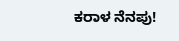ಕರಾಳ ನೆನಪು!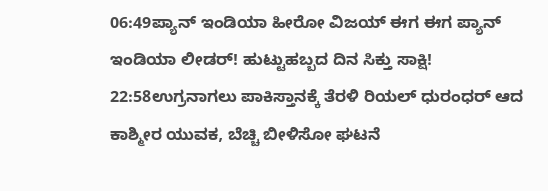06:49ಪ್ಯಾನ್ ಇಂಡಿಯಾ ಹೀರೋ ವಿಜಯ್ ಈಗ ಈಗ ಪ್ಯಾನ್ ಇಂಡಿಯಾ ಲೀಡರ್! ಹುಟ್ಟುಹಬ್ಬದ ದಿನ ಸಿಕ್ತು ಸಾಕ್ಷಿ!
22:58ಉಗ್ರನಾಗಲು ಪಾಕಿಸ್ತಾನಕ್ಕೆ ತೆರಳಿ ರಿಯಲ್ ಧುರಂಧರ್ ಆದ ಕಾಶ್ಮೀರ ಯುವಕ, ಬೆಚ್ಚಿ ಬೀಳಿಸೋ ಘಟನೆ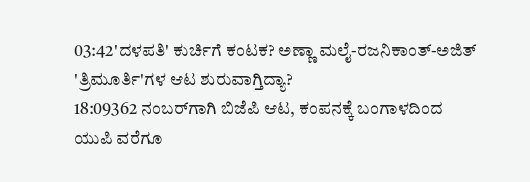03:42'ದಳಪತಿ' ಕುರ್ಚಿಗೆ ಕಂಟಕ? ಅಣ್ಣಾ ಮಲೈ-ರಜನಿಕಾಂತ್-ಅಜಿತ್ 'ತ್ರಿಮೂರ್ತಿ'ಗಳ ಆಟ ಶುರುವಾಗ್ತಿದ್ಯಾ?
18:09362 ನಂಬರ್‌ಗಾಗಿ ಬಿಜೆಪಿ ಆಟ, ಕಂಪನಕ್ಕೆ ಬಂಗಾಳದಿಂದ ಯುಪಿ ವರೆಗೂ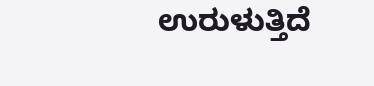ಉರುಳುತ್ತಿದೆ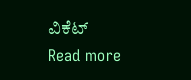ವಿಕೆಟ್
Read more